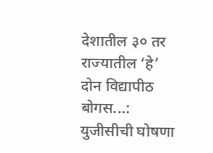देशातील ३० तर राज्यातील ‘हे’ दोन विद्यापीठ बोगस...: युजीसीची घोषणा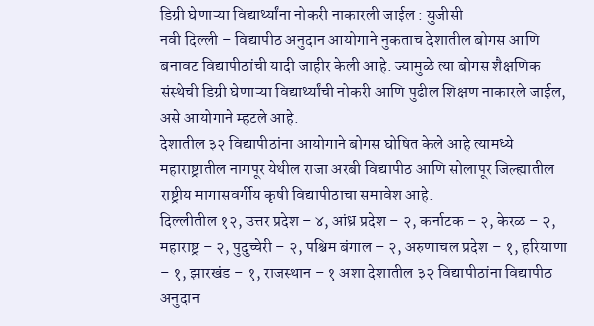डिग्री घेणाऱ्या विद्यार्थ्यांना नोकरी नाकारली जाईल : युजीसी
नवी दिल्ली – विद्यापीठ अनुदान आयोगाने नुकताच देशातील बोगस आणि बनावट विद्यापीठांची यादी जाहीर केली आहे. ज्यामुळे त्या बोगस शैक्षणिक संस्थेची डिग्री घेणाऱ्या विद्यार्थ्यांची नोकरी आणि पुढील शिक्षण नाकारले जाईल, असे आयोगाने म्हटले आहे.
देशातील ३२ विद्यापीठांना आयोगाने बोगस घोषित केले आहे त्यामध्ये महाराष्ट्रातील नागपूर येथील राजा अरबी विद्यापीठ आणि सोलापूर जिल्ह्यातील राष्ट्रीय मागासवर्गीय कृषी विद्यापीठाचा समावेश आहे.
दिल्लीतील १२, उत्तर प्रदेश – ४, आंध्र प्रदेश – २, कर्नाटक – २, केरळ – २, महाराष्ट्र – २, पुदुच्चेरी – २, पश्चिम बंगाल – २, अरुणाचल प्रदेश – १, हरियाणा – १, झारखंड – १, राजस्थान – १ अशा देशातील ३२ विद्यापीठांना विद्यापीठ अनुदान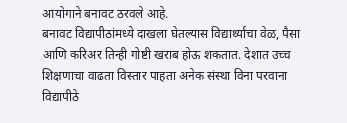आयोगाने बनावट ठरवले आहे.
बनावट विद्यापीठांमध्ये दाखला घेतल्यास विद्यार्थ्याचा वेळ, पैसा आणि करिअर तिन्ही गोष्टी खराब होऊ शकतात. देशात उच्च शिक्षणाचा वाढता विस्तार पाहता अनेक संस्था विना परवाना विद्यापीठे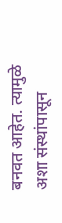बनवत आहेत. त्यामुळे अशा संस्थांपासून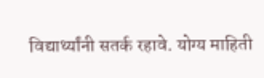विद्यार्थ्यांनी सतर्क रहावे. योग्य माहिती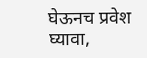घेऊनच प्रवेश घ्यावा,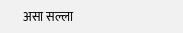असा सल्ला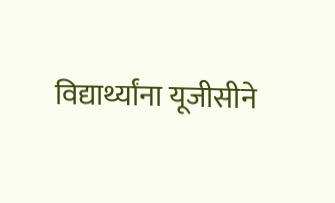विद्यार्थ्यांना यूजीसीने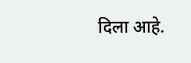दिला आहे.